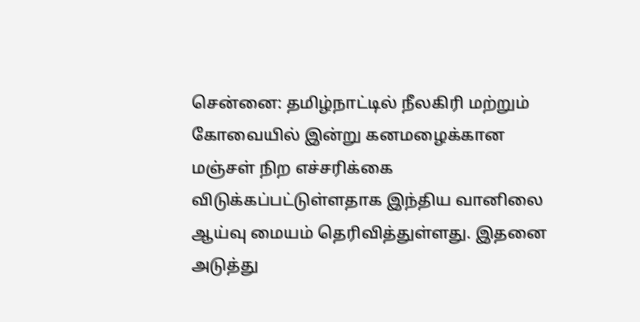சென்னை: தமிழ்நாட்டில் நீலகிரி மற்றும் கோவையில் இன்று கனமழைக்கான மஞ்சள் நிற எச்சரிக்கை விடுக்கப்பட்டுள்ளதாக இந்திய வானிலை ஆய்வு மையம் தெரிவித்துள்ளது. இதனை அடுத்து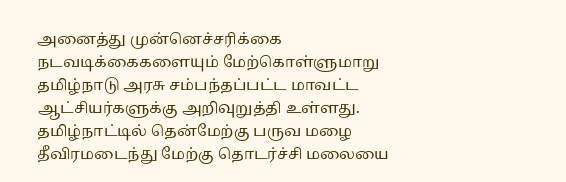அனைத்து முன்னெச்சரிக்கை நடவடிக்கைகளையும் மேற்கொள்ளுமாறு தமிழ்நாடு அரசு சம்பந்தப்பட்ட மாவட்ட ஆட்சியர்களுக்கு அறிவுறுத்தி உள்ளது.
தமிழ்நாட்டில் தென்மேற்கு பருவ மழை தீவிரமடைந்து மேற்கு தொடர்ச்சி மலையை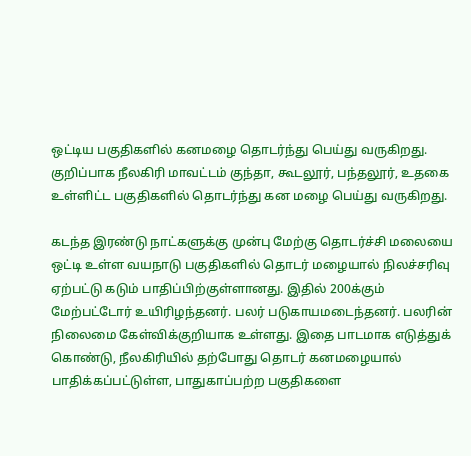ஒட்டிய பகுதிகளில் கனமழை தொடர்ந்து பெய்து வருகிறது. குறிப்பாக நீலகிரி மாவட்டம் குந்தா, கூடலூர், பந்தலூர், உதகை உள்ளிட்ட பகுதிகளில் தொடர்ந்து கன மழை பெய்து வருகிறது.

கடந்த இரண்டு நாட்களுக்கு முன்பு மேற்கு தொடர்ச்சி மலையை ஒட்டி உள்ள வயநாடு பகுதிகளில் தொடர் மழையால் நிலச்சரிவு ஏற்பட்டு கடும் பாதிப்பிற்குள்ளானது. இதில் 200க்கும் மேற்பட்டோர் உயிரிழந்தனர். பலர் படுகாயமடைந்தனர். பலரின் நிலைமை கேள்விக்குறியாக உள்ளது. இதை பாடமாக எடுத்துக் கொண்டு, நீலகிரியில் தற்போது தொடர் கனமழையால் பாதிக்கப்பட்டுள்ள, பாதுகாப்பற்ற பகுதிகளை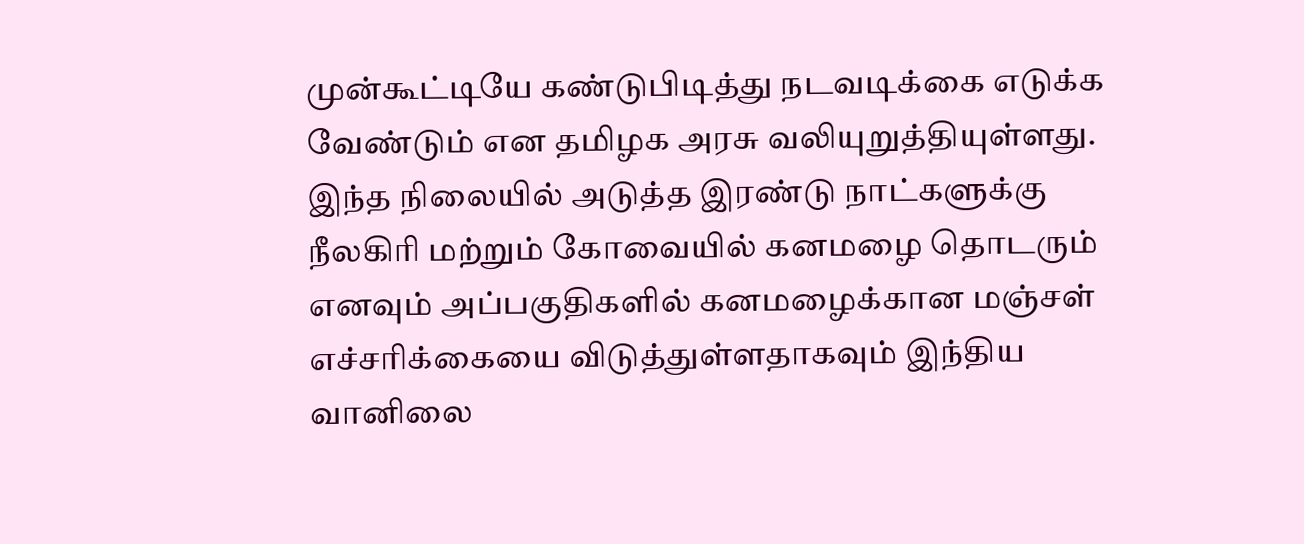முன்கூட்டியே கண்டுபிடித்து நடவடிக்கை எடுக்க வேண்டும் என தமிழக அரசு வலியுறுத்தியுள்ளது.
இந்த நிலையில் அடுத்த இரண்டு நாட்களுக்கு நீலகிரி மற்றும் கோவையில் கனமழை தொடரும் எனவும் அப்பகுதிகளில் கனமழைக்கான மஞ்சள் எச்சரிக்கையை விடுத்துள்ளதாகவும் இந்திய வானிலை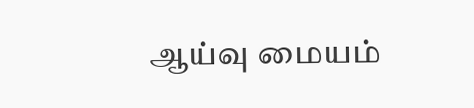ஆய்வு மையம்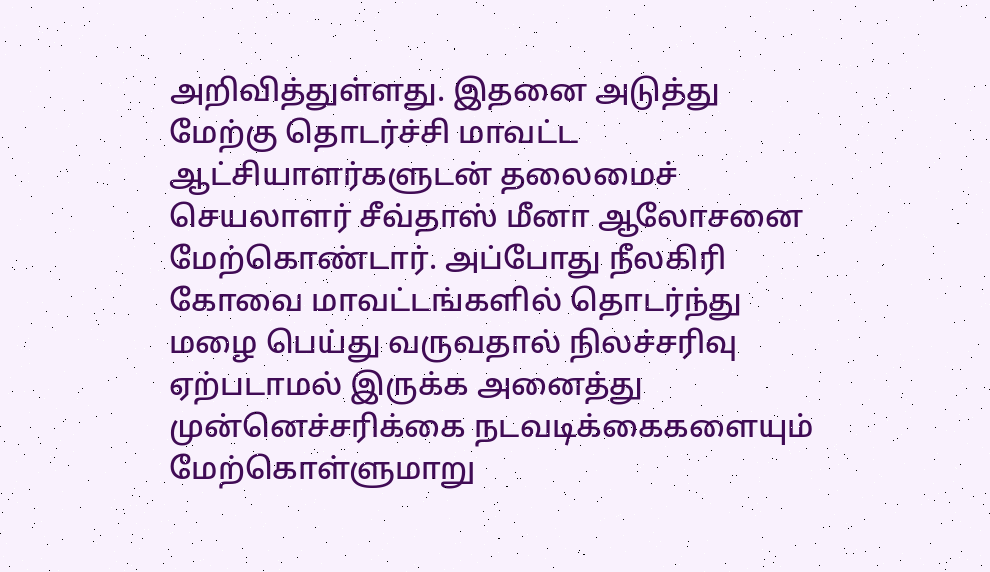அறிவித்துள்ளது. இதனை அடுத்து மேற்கு தொடர்ச்சி மாவட்ட ஆட்சியாளர்களுடன் தலைமைச் செயலாளர் சீவ்தாஸ் மீனா ஆலோசனை மேற்கொண்டார். அப்போது நீலகிரி கோவை மாவட்டங்களில் தொடர்ந்து மழை பெய்து வருவதால் நிலச்சரிவு ஏற்படாமல் இருக்க அனைத்து முன்னெச்சரிக்கை நடவடிக்கைகளையும் மேற்கொள்ளுமாறு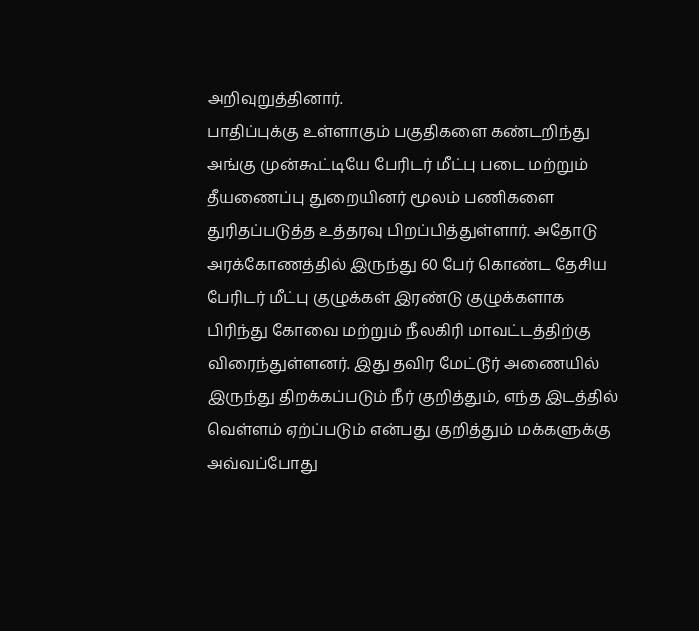அறிவுறுத்தினார்.
பாதிப்புக்கு உள்ளாகும் பகுதிகளை கண்டறிந்து அங்கு முன்கூட்டியே பேரிடர் மீட்பு படை மற்றும் தீயணைப்பு துறையினர் மூலம் பணிகளை துரிதப்படுத்த உத்தரவு பிறப்பித்துள்ளார். அதோடு அரக்கோணத்தில் இருந்து 60 பேர் கொண்ட தேசிய பேரிடர் மீட்பு குழுக்கள் இரண்டு குழுக்களாக பிரிந்து கோவை மற்றும் நீலகிரி மாவட்டத்திற்கு விரைந்துள்ளனர். இது தவிர மேட்டூர் அணையில் இருந்து திறக்கப்படும் நீர் குறித்தும், எந்த இடத்தில் வெள்ளம் ஏற்ப்படும் என்பது குறித்தும் மக்களுக்கு அவ்வப்போது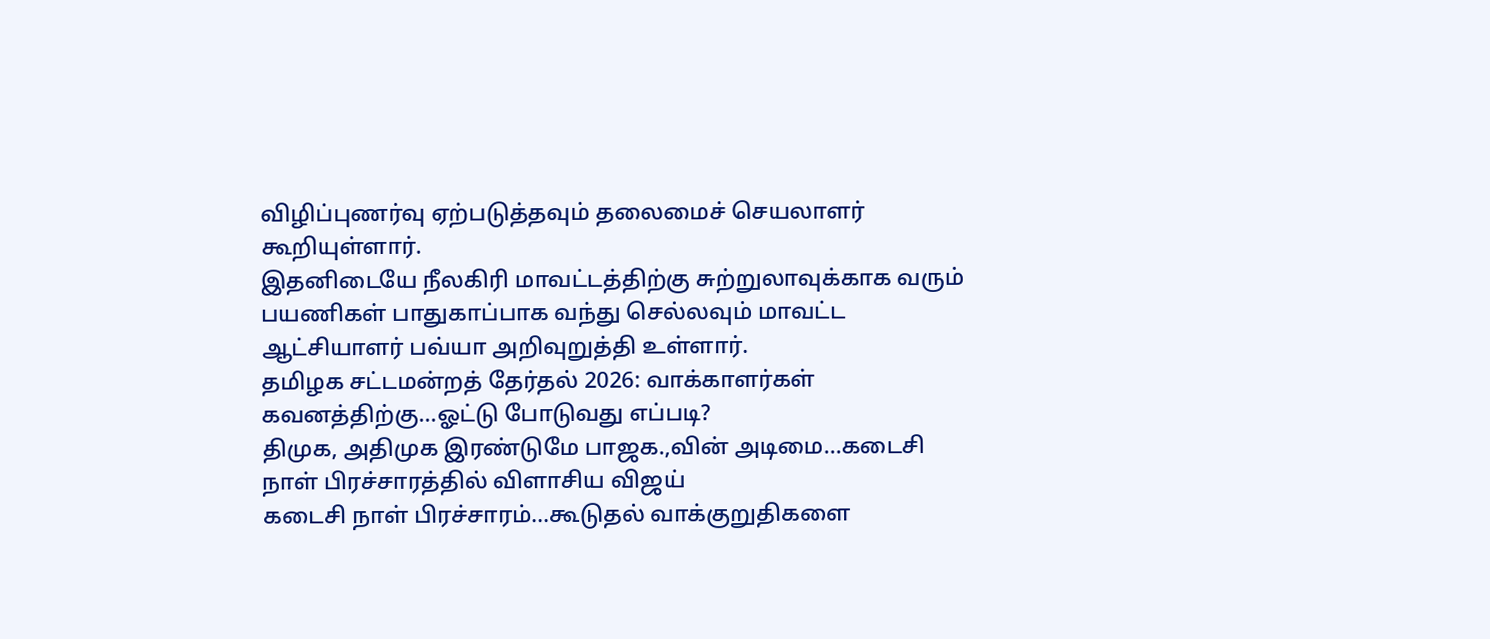விழிப்புணர்வு ஏற்படுத்தவும் தலைமைச் செயலாளர் கூறியுள்ளார்.
இதனிடையே நீலகிரி மாவட்டத்திற்கு சுற்றுலாவுக்காக வரும் பயணிகள் பாதுகாப்பாக வந்து செல்லவும் மாவட்ட ஆட்சியாளர் பவ்யா அறிவுறுத்தி உள்ளார்.
தமிழக சட்டமன்றத் தேர்தல் 2026: வாக்காளர்கள் கவனத்திற்கு...ஓட்டு போடுவது எப்படி?
திமுக, அதிமுக இரண்டுமே பாஜக.,வின் அடிமை...கடைசி நாள் பிரச்சாரத்தில் விளாசிய விஜய்
கடைசி நாள் பிரச்சாரம்...கூடுதல் வாக்குறுதிகளை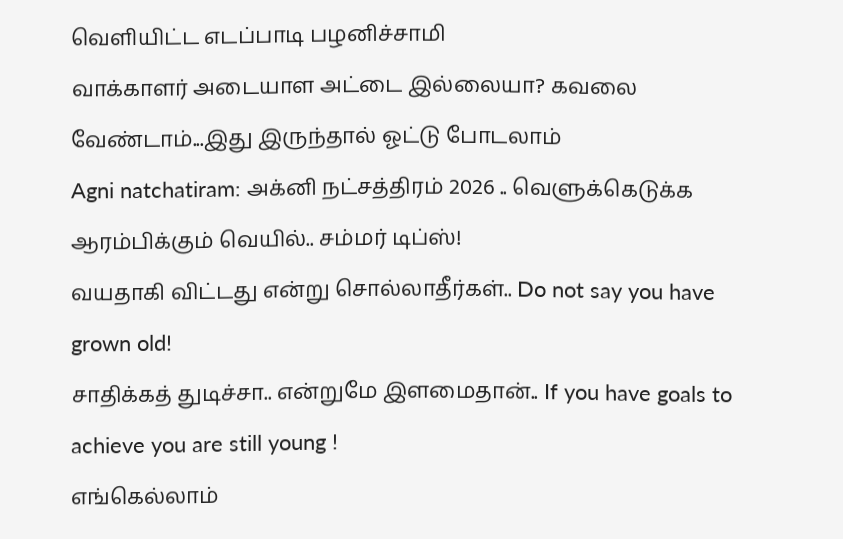வெளியிட்ட எடப்பாடி பழனிச்சாமி
வாக்காளர் அடையாள அட்டை இல்லையா? கவலை வேண்டாம்...இது இருந்தால் ஓட்டு போடலாம்
Agni natchatiram: அக்னி நட்சத்திரம் 2026 .. வெளுக்கெடுக்க ஆரம்பிக்கும் வெயில்.. சம்மர் டிப்ஸ்!
வயதாகி விட்டது என்று சொல்லாதீர்கள்.. Do not say you have grown old!
சாதிக்கத் துடிச்சா.. என்றுமே இளமைதான்.. If you have goals to achieve you are still young !
எங்கெல்லாம்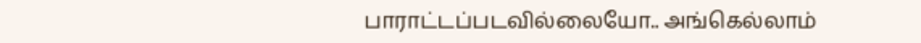பாராட்டப்படவில்லையோ.. அங்கெல்லாம்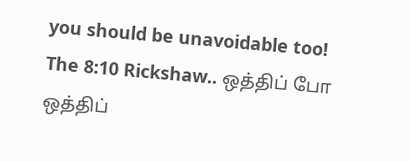you should be unavoidable too!
The 8:10 Rickshaw.. ஒத்திப் போ ஒத்திப்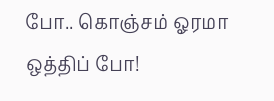போ.. கொஞ்சம் ஓரமா ஒத்திப் போ!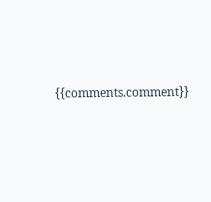{{comments.comment}}